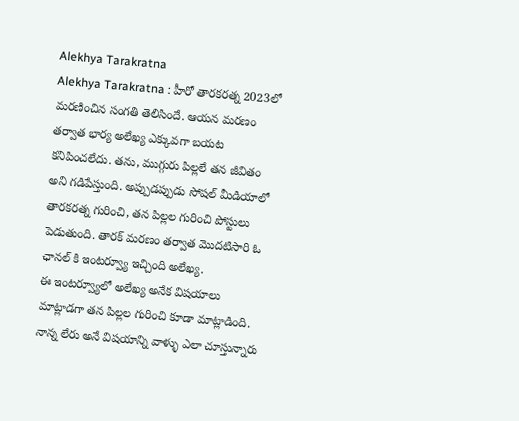Alekhya Tarakratna
Alekhya Tarakratna : హీరో తారకరత్న 2023లో మరణించిన సంగతి తెలిసిందే. ఆయన మరణం తర్వాత భార్య అలేఖ్య ఎక్కువగా బయట కనిపించలేదు. తను, ముగ్గురు పిల్లలే తన జీవితం అని గడిపేస్తుంది. అప్పుడప్పుడు సోషల్ మీడియాలో తారకరత్న గురించి, తన పిల్లల గురించి పోస్టులు పెడుతుంది. తారక్ మరణం తర్వాత మొదటిసారి ఓ ఛానల్ కి ఇంటర్వ్యూ ఇచ్చింది అలేఖ్య.
ఈ ఇంటర్వ్యూలో అలేఖ్య అనేక విషయాలు మాట్లాడగా తన పిల్లల గురించి కూడా మాట్లాడింది. నాన్న లేరు అనే విషయాన్ని వాళ్ళు ఎలా చూస్తున్నారు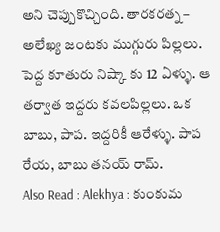అని చెప్పుకొచ్చింది. తారకరత్న – అలేఖ్య జంటకు ముగ్గురు పిల్లలు. పెద్ద కూతురు నిష్కా కు 12 ఏళ్ళు. ఆ తర్వాత ఇద్దరు కవలపిల్లలు. ఒక బాబు, పాప. ఇద్దరికీ ఆరేళ్ళు. పాప రేయ, బాబు తనయ్ రామ్.
Also Read : Alekhya : కుంకుమ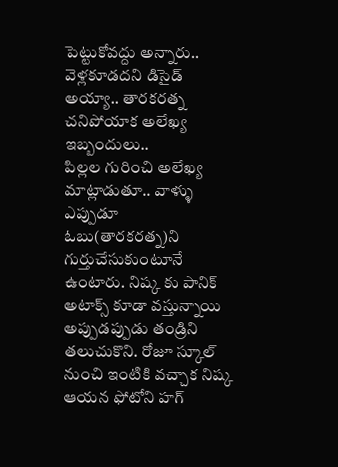పెట్టుకోవద్దు అన్నారు.. వెళ్లకూడదని డిసైడ్ అయ్యా.. తారకరత్న చనిపోయాక అలేఖ్య ఇబ్బందులు..
పిల్లల గురించి అలేఖ్య మాట్లాడుతూ.. వాళ్ళు ఎప్పుడూ ఓబు(తారకరత్న)ని గుర్తుచేసుకుంటూనే ఉంటారు. నిష్క కు పానిక్ అటాక్స్ కూడా వస్తున్నాయి అప్పుడప్పుడు తండ్రిని తలుచుకొని. రోజూ స్కూల్ నుంచి ఇంటికి వచ్చాక నిష్క ఆయన ఫోటోని హగ్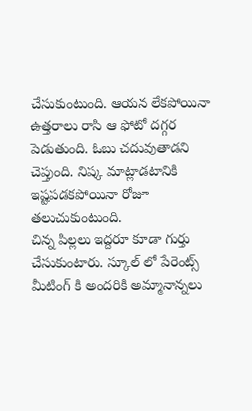చేసుకుంటుంది. ఆయన లేకపోయినా ఉత్తరాలు రాసి ఆ ఫోటో దగ్గర పెడుతుంది. ఓబు చదువుతాడని చెప్తుంది. నిష్క మాట్లాడటానికి ఇష్టపడకపోయినా రోజూ తలుచుకుంటుంది.
చిన్న పిల్లలు ఇద్దరూ కూడా గుర్తు చేసుకుంటారు. స్కూల్ లో పేరెంట్స్ మీటింగ్ కి అందరికి అమ్మానాన్నలు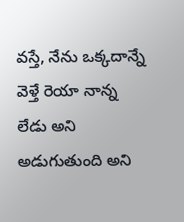వస్తే, నేను ఒక్కదాన్నే వెళ్తే రెయా నాన్న లేడు అని అడుగుతుంది అని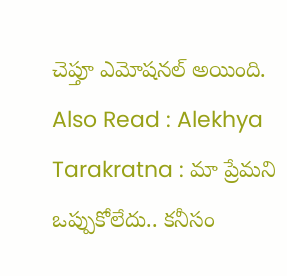చెప్తూ ఎమోషనల్ అయింది.
Also Read : Alekhya Tarakratna : మా ప్రేమని ఒప్పుకోలేదు.. కనీసం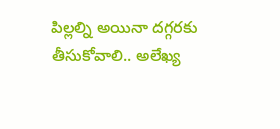పిల్లల్ని అయినా దగ్గరకు తీసుకోవాలి.. అలేఖ్య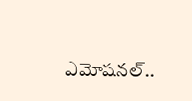ఎమోషనల్..